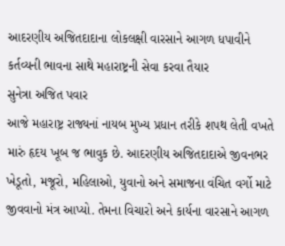આદરણીય અજિતદાદાના લોકલક્ષી વારસાને આગળ ધપાવીને કર્તવ્યની ભાવના સાથે મહારાષ્ટ્રની સેવા કરવા તૈયાર
સુનેત્રા અજિત પવાર
આજે મહારાષ્ટ્ર રાજ્યનાં નાયબ મુખ્ય પ્રધાન તરીકે શપથ લેતી વખતે મારું હૃદય ખૂબ જ ભાવુક છે. આદરણીય અજિતદાદાએ જીવનભર ખેડૂતો, મજૂરો, મહિલાઓ, યુવાનો અને સમાજના વંચિત વર્ગો માટે જીવવાનો મંત્ર આપ્યો. તેમના વિચારો અને કાર્યના વારસાને આગળ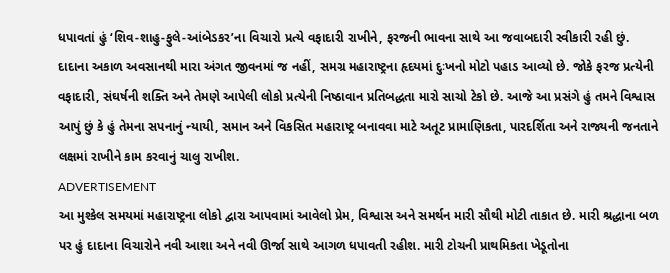ધપાવતાં હું ‘શિવ-શાહુ-ફુલે-આંબેડકર’ના વિચારો પ્રત્યે વફાદારી રાખીને, ફરજની ભાવના સાથે આ જવાબદારી સ્વીકારી રહી છું.
દાદાના અકાળ અવસાનથી મારા અંગત જીવનમાં જ નહીં, સમગ્ર મહારાષ્ટ્રના હૃદયમાં દુઃખનો મોટો પહાડ આવ્યો છે. જોકે ફરજ પ્રત્યેની વફાદારી, સંઘર્ષની શક્તિ અને તેમણે આપેલી લોકો પ્રત્યેની નિષ્ઠાવાન પ્રતિબદ્ધતા મારો સાચો ટેકો છે. આજે આ પ્રસંગે હું તમને વિશ્વાસ આપું છું કે હું તેમના સપનાનું ન્યાયી, સમાન અને વિકસિત મહારાષ્ટ્ર બનાવવા માટે અતૂટ પ્રામાણિકતા, પારદર્શિતા અને રાજ્યની જનતાને લક્ષમાં રાખીને કામ કરવાનું ચાલુ રાખીશ.
ADVERTISEMENT
આ મુશ્કેલ સમયમાં મહારાષ્ટ્રના લોકો દ્વારા આપવામાં આવેલો પ્રેમ, વિશ્વાસ અને સમર્થન મારી સૌથી મોટી તાકાત છે. મારી શ્રદ્ધાના બળ પર હું દાદાના વિચારોને નવી આશા અને નવી ઊર્જા સાથે આગળ ધપાવતી રહીશ. મારી ટોચની પ્રાથમિકતા ખેડૂતોના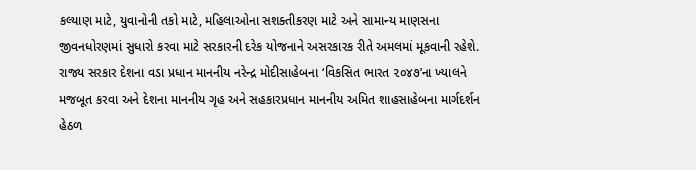કલ્યાણ માટે, યુવાનોની તકો માટે, મહિલાઓના સશક્તીકરણ માટે અને સામાન્ય માણસના જીવનધોરણમાં સુધારો કરવા માટે સરકારની દરેક યોજનાને અસરકારક રીતે અમલમાં મૂકવાની રહેશે.
રાજ્ય સરકાર દેશના વડા પ્રધાન માનનીય નરેન્દ્ર મોદીસાહેબના ‘વિકસિત ભારત ૨૦૪૭’ના ખ્યાલને મજબૂત કરવા અને દેશના માનનીય ગૃહ અને સહકારપ્રધાન માનનીય અમિત શાહસાહેબના માર્ગદર્શન હેઠળ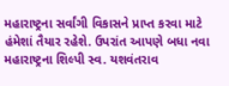મહારાષ્ટ્રના સર્વાંગી વિકાસને પ્રાપ્ત કરવા માટે હંમેશાં તૈયાર રહેશે. ઉપરાંત આપણે બધા નવા મહારાષ્ટ્રના શિલ્પી સ્વ. યશવંતરાવ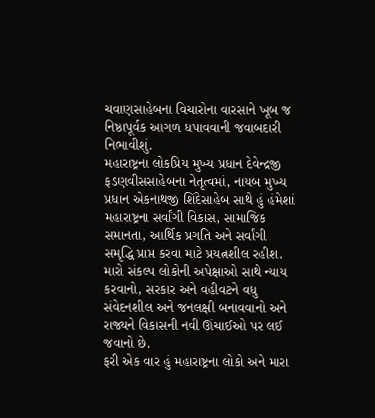ચવાણસાહેબના વિચારોના વારસાને ખૂબ જ નિષ્ઠાપૂર્વક આગળ ધપાવવાની જવાબદારી નિભાવીશું.
મહારાષ્ટ્રના લોકપ્રિય મુખ્ય પ્રધાન દેવેન્દ્રજી ફડણવીસસાહેબના નેતૃત્વમાં, નાયબ મુખ્ય પ્રધાન એકનાથજી શિંદેસાહેબ સાથે હું હંમેશાં મહારાષ્ટ્રના સર્વાંગી વિકાસ, સામાજિક સમાનતા, આર્થિક પ્રગતિ અને સર્વાંગી સમૃદ્ધિ પ્રાપ્ત કરવા માટે પ્રયત્નશીલ રહીશ. મારો સંકલ્પ લોકોની અપેક્ષાઓ સાથે ન્યાય કરવાનો, સરકાર અને વહીવટને વધુ સંવેદનશીલ અને જનલક્ષી બનાવવાનો અને રાજ્યને વિકાસની નવી ઊંચાઈઓ પર લઈ જવાનો છે.
ફરી એક વાર હું મહારાષ્ટ્રના લોકો અને મારા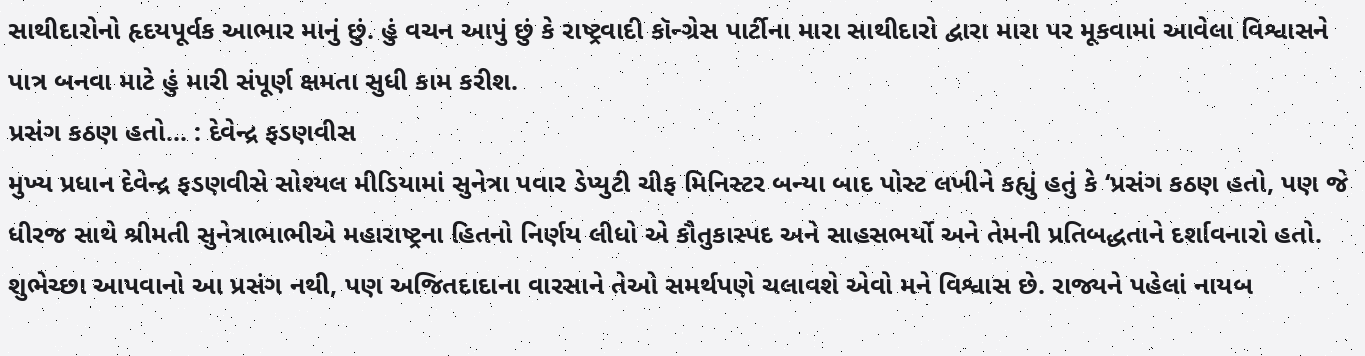સાથીદારોનો હૃદયપૂર્વક આભાર માનું છું. હું વચન આપું છું કે રાષ્ટ્રવાદી કૉન્ગ્રેસ પાર્ટીના મારા સાથીદારો દ્વારા મારા પર મૂકવામાં આવેલા વિશ્વાસને પાત્ર બનવા માટે હું મારી સંપૂર્ણ ક્ષમતા સુધી કામ કરીશ.
પ્રસંગ કઠણ હતો... : દેવેન્દ્ર ફડણવીસ
મુખ્ય પ્રધાન દેવેન્દ્ર ફડણવીસે સોશ્યલ મીડિયામાં સુનેત્રા પવાર ડેપ્યુટી ચીફ મિનિસ્ટર બન્યા બાદ પોસ્ટ લખીને કહ્યું હતું કે ‘પ્રસંગ કઠણ હતો, પણ જે ધીરજ સાથે શ્રીમતી સુનેત્રાભાભીએ મહારાષ્ટ્રના હિતનો નિર્ણય લીધો એ કૌતુકાસ્પદ અને સાહસભર્યો અને તેમની પ્રતિબદ્ધતાને દર્શાવનારો હતો. શુભેચ્છા આપવાનો આ પ્રસંગ નથી, પણ અજિતદાદાના વારસાને તેઓ સમર્થપણે ચલાવશે એવો મને વિશ્વાસ છે. રાજ્યને પહેલાં નાયબ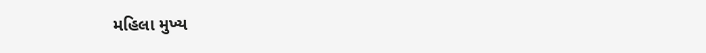મહિલા મુખ્ય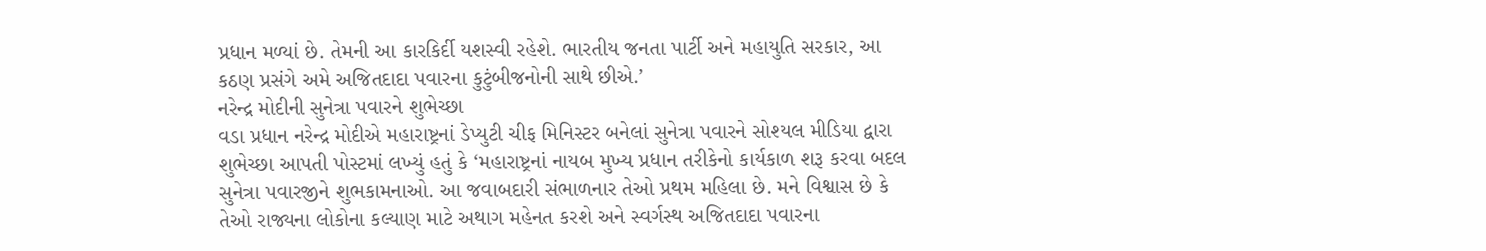પ્રધાન મળ્યાં છે. તેમની આ કારકિર્દી યશસ્વી રહેશે. ભારતીય જનતા પાર્ટી અને મહાયુતિ સરકાર, આ કઠણ પ્રસંગે અમે અજિતદાદા પવારના કુટુંબીજનોની સાથે છીએ.’
નરેન્દ્ર મોદીની સુનેત્રા પવારને શુભેચ્છા
વડા પ્રધાન નરેન્દ્ર મોદીએ મહારાષ્ટ્રનાં ડેપ્યુટી ચીફ મિનિસ્ટર બનેલાં સુનેત્રા પવારને સોશ્યલ મીડિયા દ્વારા શુભેચ્છા આપતી પોસ્ટમાં લખ્યું હતું કે ‘મહારાષ્ટ્રનાં નાયબ મુખ્ય પ્રધાન તરીકેનો કાર્યકાળ શરૂ કરવા બદલ સુનેત્રા પવારજીને શુભકામનાઓ. આ જવાબદારી સંભાળનાર તેઓ પ્રથમ મહિલા છે. મને વિશ્વાસ છે કે તેઓ રાજ્યના લોકોના કલ્યાણ માટે અથાગ મહેનત કરશે અને સ્વર્ગસ્થ અજિતદાદા પવારના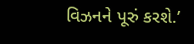વિઝનને પૂરું કરશે.’